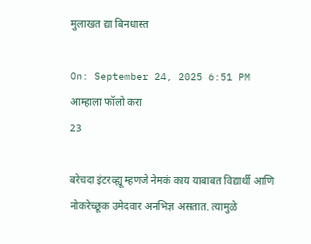मुलाखत द्या बिनधास्त

On: September 24, 2025 6:51 PM
आम्हाला फॉलो करा
23

बरेचदा इंटरव्ह्यू म्हणजे नेमकं काय याबाबत विद्यार्थी आणि नोकरेच्छूक उमेदवार अनभिज्ञ असतात. त्यामुळे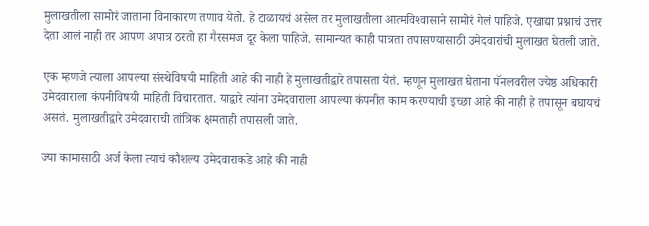मुलाखतीला सामोरं जाताना विनाकारण तणाव येतो. हे टाळायचं असेल तर मुलाखतीला आत्मविश्‍वासाने सामोरं गेलं पाहिजे. एखाद्या प्रश्नाचं उत्तर देता आलं नाही तर आपण अपात्र ठरतो हा गैरसमज दूर केला पाहिजे. सामान्यत काही पात्रता तपासण्यासाठी उमेदवारांची मुलाखत घेतली जाते.

एक म्हणजे त्याला आपल्या संस्थेविषयी माहिती आहे की नाही हे मुलाखतीद्वारे तपासता येतं. म्हणून मुलाखत घेताना पॅनलवरील ज्येष्ठ अधिकारी उमेदवाराला कंपनीविषयी माहिती विचारतात. याद्वारे त्यांना उमेदवाराला आपल्या कंपनीत काम करण्याची इच्छा आहे की नाही हे तपासून बघायचं असतं. मुलाखतीद्वारे उमेदवाराची तांत्रिक क्षमताही तपासली जाते.

ज्या कामासाठी अर्ज केला त्याचं कौशल्य उमेदवाराकडे आहे की नाही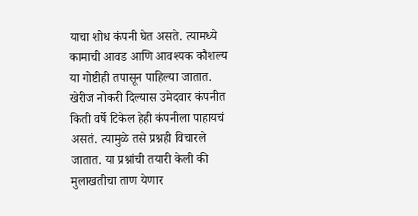याचा शोध कंपनी घेत असते. त्यामध्ये कामाची आवड आणि आवश्यक कौशल्य या गोष्टीही तपासून पाहिल्या जातात. खेरीज नोकरी दिल्यास उमेदवार कंपनीत किती वर्षे टिकेल हेही कंपनीला पाहायचं असतं. त्यामुळे तसे प्रश्नही विचारले जातात. या प्रश्नांची तयारी केली की मुलाखतीचा ताण येणार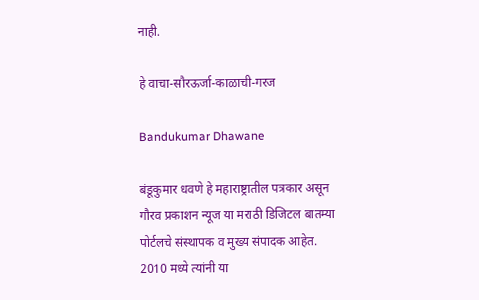नाही.

हे वाचा-सौरऊर्जा-काळाची-गरज

Bandukumar Dhawane

बंडूकुमार धवणे हे महाराष्ट्रातील पत्रकार असून गौरव प्रकाशन न्यूज या मराठी डिजिटल बातम्या पोर्टलचे संस्थापक व मुख्य संपादक आहेत. 2010 मध्ये त्यांनी या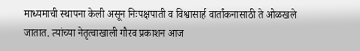माध्यमाची स्थापना केली असून निःपक्षपाती व विश्वासार्ह वार्तांकनासाठी ते ओळखले जातात. त्यांच्या नेतृत्वाखाली गौरव प्रकाशन आज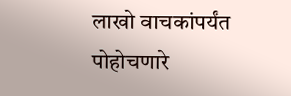लाखो वाचकांपर्यंत पोहोचणारे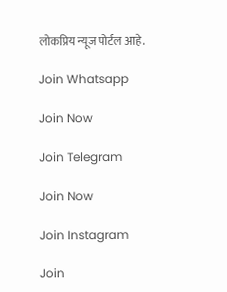लोकप्रिय न्यूज पोर्टल आहे.

Join Whatsapp

Join Now

Join Telegram

Join Now

Join Instagram

Join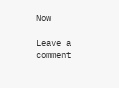Now

Leave a comment